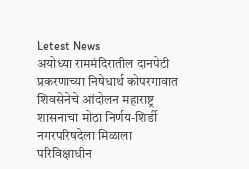Letest News
अयोध्या राममंदिरातील दानपेटी प्रकरणाच्या निषेधार्थ कोपरगावात शिवसेनेचे आंदोलन महाराष्ट्र शासनाचा मोठा निर्णय-शिर्डी नगरपरिषदेला मिळाला परिविक्षाधीन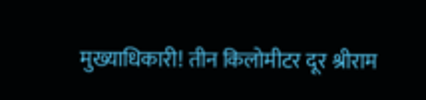मुख्याधिकारी! तीन किलोमीटर दूर श्रीराम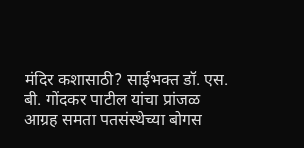मंदिर कशासाठी? साईभक्त डॉ. एस. बी. गोंदकर पाटील यांचा प्रांजळ आग्रह समता पतसंस्थेच्या बोगस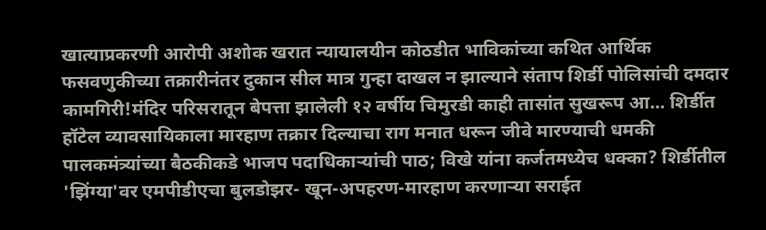खात्याप्रकरणी आरोपी अशोक खरात न्यायालयीन कोठडीत भाविकांच्या कथित आर्थिक फसवणुकीच्या तक्रारीनंतर दुकान सील मात्र गुन्हा दाखल न झाल्याने संताप शिर्डी पोलिसांची दमदार कामगिरी!मंदिर परिसरातून बेपत्ता झालेली १२ वर्षीय चिमुरडी काही तासांत सुखरूप आ... शिर्डीत हॉटेल व्यावसायिकाला मारहाण तक्रार दिल्याचा राग मनात धरून जीवे मारण्याची धमकी पालकमंत्र्यांच्या बैठकीकडे भाजप पदाधिकाऱ्यांची पाठ; विखे यांना कर्जतमध्येच धक्का? शिर्डीतील 'झिंग्या'वर एमपीडीएचा बुलडोझर- खून-अपहरण-मारहाण करणाऱ्या सराईत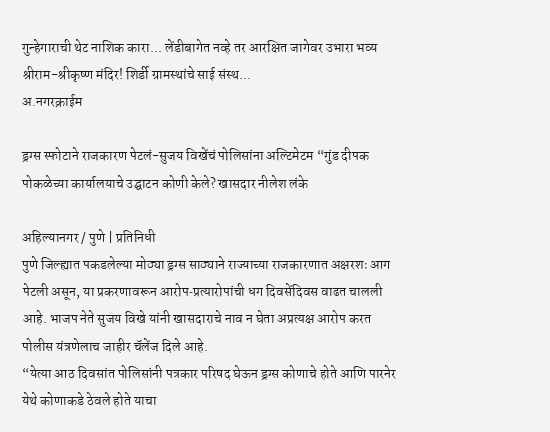गुन्हेगाराची थेट नाशिक कारा... लेंडीबागेत नव्हे तर आरक्षित जागेवर उभारा भव्य श्रीराम-श्रीकृष्ण मंदिर! शिर्डी ग्रामस्थांचे साई संस्थ...
अ.नगरक्राईम

ड्रग्स स्फोटाने राजकारण पेटलं-सुजय विखेंचं पोलिसांना अल्टिमेटम “गुंड दीपक पोकळेच्या कार्यालयाचे उद्घाटन कोणी केले? खासदार नीलेश लंके

अहिल्यानगर / पुणे | प्रतिनिधी
पुणे जिल्ह्यात पकडलेल्या मोठ्या ड्रग्स साठ्याने राज्याच्या राजकारणात अक्षरशः आग पेटली असून, या प्रकरणावरून आरोप‑प्रत्यारोपांची धग दिवसेंदिवस वाढत चालली आहे. भाजप नेते सुजय विखे यांनी खासदाराचे नाव न घेता अप्रत्यक्ष आरोप करत पोलीस यंत्रणेलाच जाहीर चॅलेंज दिले आहे.
“येत्या आठ दिवसांत पोलिसांनी पत्रकार परिषद घेऊन ड्रग्स कोणाचे होते आणि पारनेर येथे कोणाकडे ठेवले होते याचा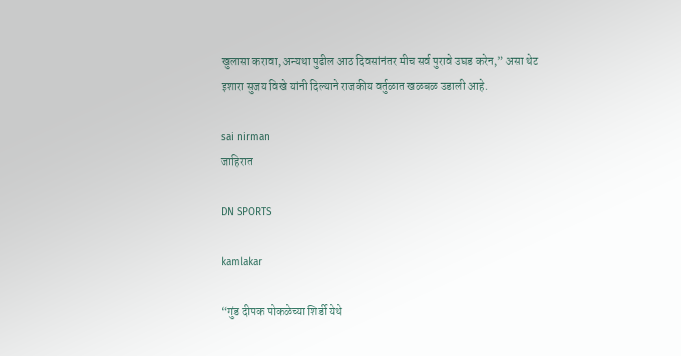खुलासा करावा, अन्यथा पुढील आठ दिवसांनंतर मीच सर्व पुरावे उघड करेन,” असा थेट इशारा सुजय विखे यांनी दिल्याने राजकीय वर्तुळात खळबळ उडाली आहे.

sai nirman
जाहिरात

DN SPORTS

kamlakar

“गुंड दीपक पोकळेच्या शिर्डी येथे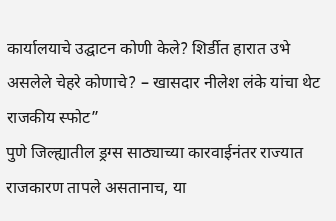कार्यालयाचे उद्घाटन कोणी केले? शिर्डीत हारात उभे असलेले चेहरे कोणाचे? – खासदार नीलेश लंके यांचा थेट राजकीय स्फोट”
पुणे जिल्ह्यातील ड्रग्स साठ्याच्या कारवाईनंतर राज्यात राजकारण तापले असतानाच, या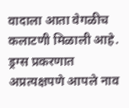वादाला आता वेगळीच कलाटणी मिळाली आहे. ड्रग्स प्रकरणात अप्रत्यक्षपणे आपले नाव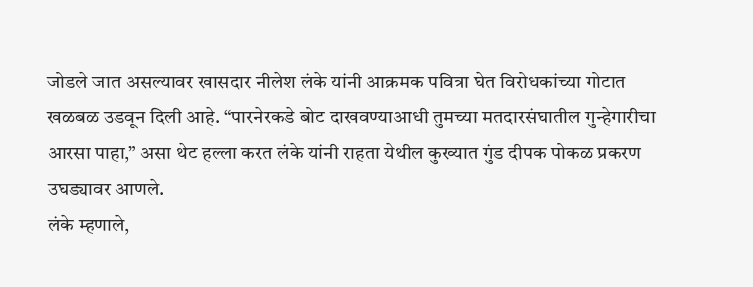जोडले जात असल्यावर खासदार नीलेश लंके यांनी आक्रमक पवित्रा घेत विरोधकांच्या गोटात खळबळ उडवून दिली आहे. “पारनेरकडे बोट दाखवण्याआधी तुमच्या मतदारसंघातील गुन्हेगारीचा आरसा पाहा,” असा थेट हल्ला करत लंके यांनी राहता येथील कुख्यात गुंड दीपक पोकळ प्रकरण उघड्यावर आणले.
लंके म्हणाले,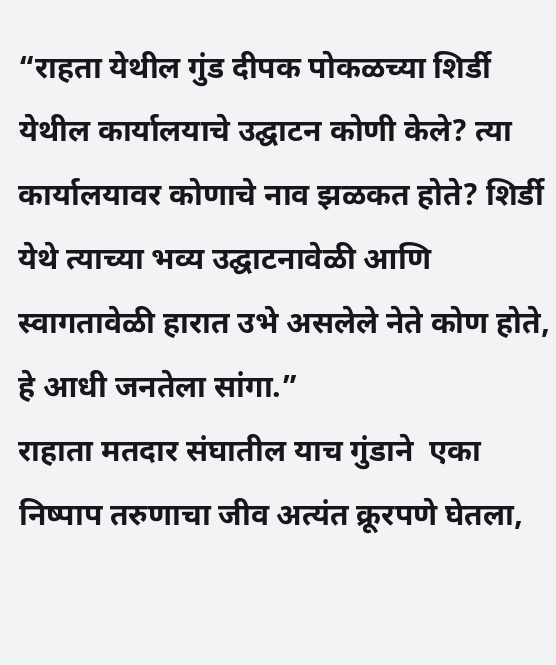“राहता येथील गुंड दीपक पोकळच्या शिर्डी येथील कार्यालयाचे उद्घाटन कोणी केले? त्या कार्यालयावर कोणाचे नाव झळकत होते? शिर्डी येथे त्याच्या भव्य उद्घाटनावेळी आणि स्वागतावेळी हारात उभे असलेले नेते कोण होते, हे आधी जनतेला सांगा.”
राहाता मतदार संघातील याच गुंडाने  एका निष्पाप तरुणाचा जीव अत्यंत क्रूरपणे घेतला,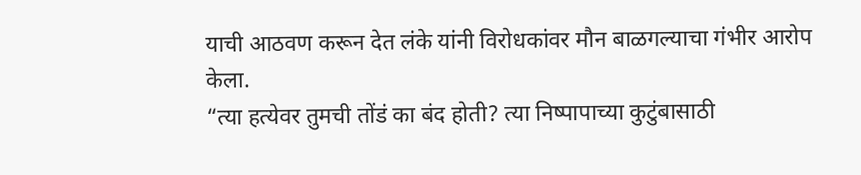याची आठवण करून देत लंके यांनी विरोधकांवर मौन बाळगल्याचा गंभीर आरोप केला.
“त्या हत्येवर तुमची तोंडं का बंद होती? त्या निष्पापाच्या कुटुंबासाठी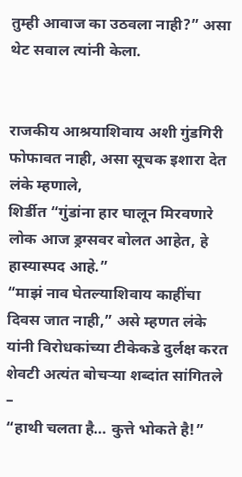तुम्ही आवाज का उठवला नाही?” असा थेट सवाल त्यांनी केला.


राजकीय आश्रयाशिवाय अशी गुंडगिरी फोफावत नाही, असा सूचक इशारा देत लंके म्हणाले,
शिर्डीत “गुंडांना हार घालून मिरवणारे लोक आज ड्रग्सवर बोलत आहेत, हे हास्यास्पद आहे.”
“माझं नाव घेतल्याशिवाय काहींचा दिवस जात नाही,” असे म्हणत लंके यांनी विरोधकांच्या टीकेकडे दुर्लक्ष करत शेवटी अत्यंत बोचऱ्या शब्दांत सांगितले –
“हाथी चलता है… कुत्ते भोकते है!”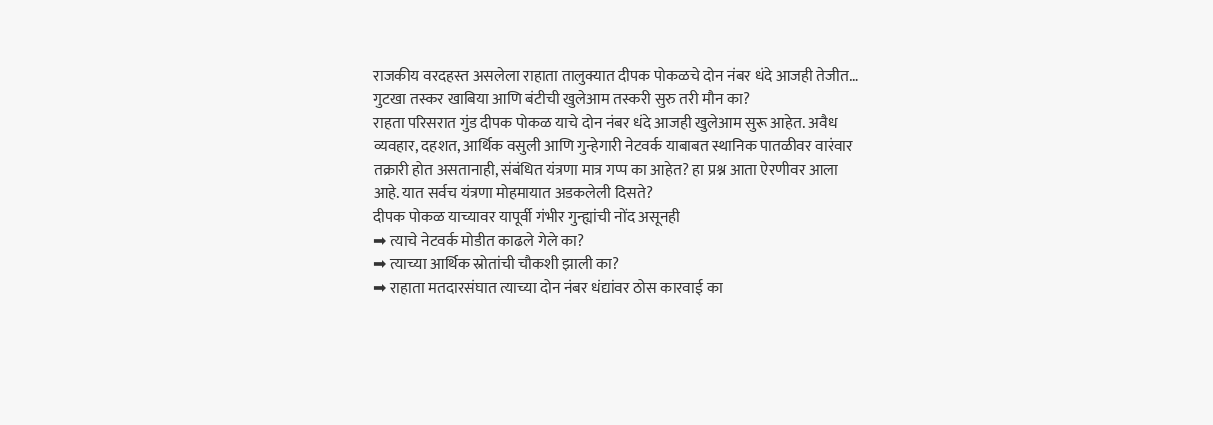राजकीय वरदहस्त असलेला राहाता तालुक्यात दीपक पोकळचे दोन नंबर धंदे आजही तेजीत… गुटखा तस्कर खाबिया आणि बंटीची खुलेआम तस्करी सुरु तरी मौन का?
राहता परिसरात गुंड दीपक पोकळ याचे दोन नंबर धंदे आजही खुलेआम सुरू आहेत. अवैध व्यवहार, दहशत, आर्थिक वसुली आणि गुन्हेगारी नेटवर्क याबाबत स्थानिक पातळीवर वारंवार तक्रारी होत असतानाही, संबंधित यंत्रणा मात्र गप्प का आहेत? हा प्रश्न आता ऐरणीवर आला आहे. यात सर्वच यंत्रणा मोहमायात अडकलेली दिसते?
दीपक पोकळ याच्यावर यापूर्वी गंभीर गुन्ह्यांची नोंद असूनही
➡ त्याचे नेटवर्क मोडीत काढले गेले का?
➡ त्याच्या आर्थिक स्रोतांची चौकशी झाली का?
➡ राहाता मतदारसंघात त्याच्या दोन नंबर धंद्यांवर ठोस कारवाई का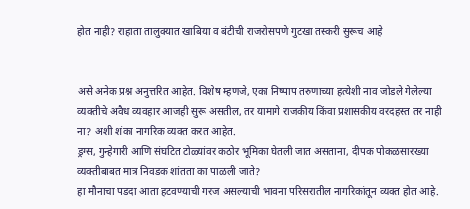होत नाही? राहाता तालुक्यात खाबिया व बंटीची राजरोसपणे गुटखा तस्करी सुरूच आहे


असे अनेक प्रश्न अनुत्तरित आहेत. विशेष म्हणजे, एका निष्पाप तरुणाच्या हत्येशी नाव जोडले गेलेल्या व्यक्तीचे अवैध व्यवहार आजही सुरू असतील, तर यामागे राजकीय किंवा प्रशासकीय वरदहस्त तर नाही ना? अशी शंका नागरिक व्यक्त करत आहेत.
ड्रग्स, गुन्हेगारी आणि संघटित टोळ्यांवर कठोर भूमिका घेतली जात असताना, दीपक पोकळसारख्या व्यक्तीबाबत मात्र निवडक शांतता का पाळली जाते?
हा मौनाचा पडदा आता हटवण्याची गरज असल्याची भावना परिसरातील नागरिकांतून व्यक्त होत आहे.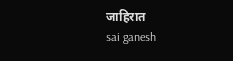जाहिरात
sai ganesh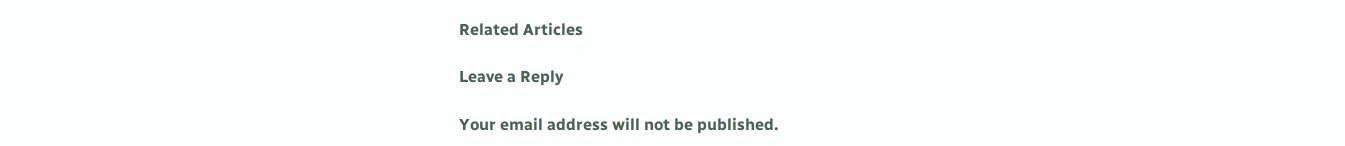Related Articles

Leave a Reply

Your email address will not be published.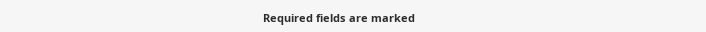Required fields are marked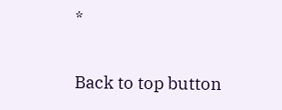*

Back to top button